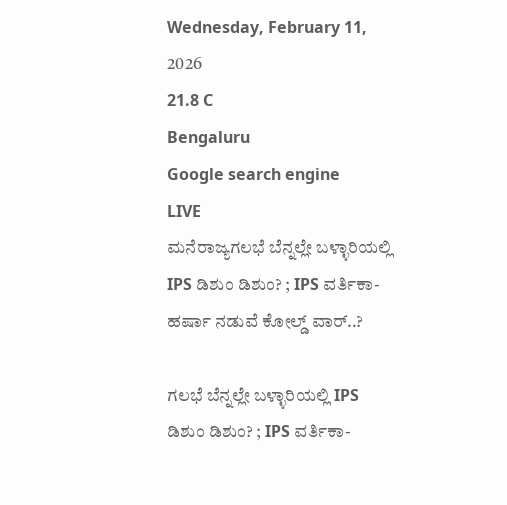Wednesday, February 11, 2026
21.8 C
Bengaluru
Google search engine
LIVE
ಮನೆರಾಜ್ಯಗಲಭೆ ಬೆನ್ನಲ್ಲೇ ಬಳ್ಳಾರಿಯಲ್ಲಿ IPS ಡಿಶುಂ ಡಿಶುಂ? ; IPS ವರ್ತಿಕಾ-ಹರ್ಷಾ ನಡುವೆ ಕೋಲ್ಡ್‌ ವಾರ್‌..?

ಗಲಭೆ ಬೆನ್ನಲ್ಲೇ ಬಳ್ಳಾರಿಯಲ್ಲಿ IPS ಡಿಶುಂ ಡಿಶುಂ? ; IPS ವರ್ತಿಕಾ-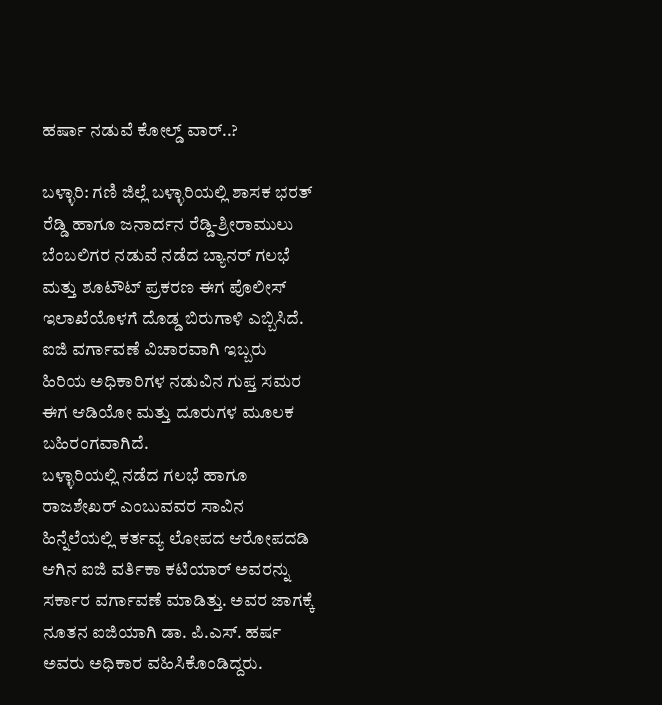ಹರ್ಷಾ ನಡುವೆ ಕೋಲ್ಡ್‌ ವಾರ್‌..?

ಬಳ್ಳಾರಿ: ಗಣಿ ಜಿಲ್ಲೆ ಬಳ್ಳಾರಿಯಲ್ಲಿ ಶಾಸಕ ಭರತ್ ರೆಡ್ಡಿ ಹಾಗೂ ಜನಾರ್ದನ ರೆಡ್ಡಿ-ಶ್ರೀರಾಮುಲು ಬೆಂಬಲಿಗರ ನಡುವೆ ನಡೆದ ಬ್ಯಾನರ್ ಗಲಭೆ ಮತ್ತು ಶೂಟೌಟ್ ಪ್ರಕರಣ ಈಗ ಪೊಲೀಸ್ ಇಲಾಖೆಯೊಳಗೆ ದೊಡ್ಡ ಬಿರುಗಾಳಿ ಎಬ್ಬಿಸಿದೆ. ಐಜಿ ವರ್ಗಾವಣೆ ವಿಚಾರವಾಗಿ ಇಬ್ಬರು ಹಿರಿಯ ಅಧಿಕಾರಿಗಳ ನಡುವಿನ ಗುಪ್ತ ಸಮರ ಈಗ ಆಡಿಯೋ ಮತ್ತು ದೂರುಗಳ ಮೂಲಕ ಬಹಿರಂಗವಾಗಿದೆ.
ಬಳ್ಳಾರಿಯಲ್ಲಿ ನಡೆದ ಗಲಭೆ ಹಾಗೂ ರಾಜಶೇಖರ್ ಎಂಬುವವರ ಸಾವಿನ ಹಿನ್ನೆಲೆಯಲ್ಲಿ ಕರ್ತವ್ಯ ಲೋಪದ ಆರೋಪದಡಿ ಆಗಿನ ಐಜಿ ವರ್ತಿಕಾ ಕಟಿಯಾರ್ ಅವರನ್ನು ಸರ್ಕಾರ ವರ್ಗಾವಣೆ ಮಾಡಿತ್ತು. ಅವರ ಜಾಗಕ್ಕೆ ನೂತನ ಐಜಿಯಾಗಿ ಡಾ. ಪಿ.ಎಸ್. ಹರ್ಷ ಅವರು ಅಧಿಕಾರ ವಹಿಸಿಕೊಂಡಿದ್ದರು.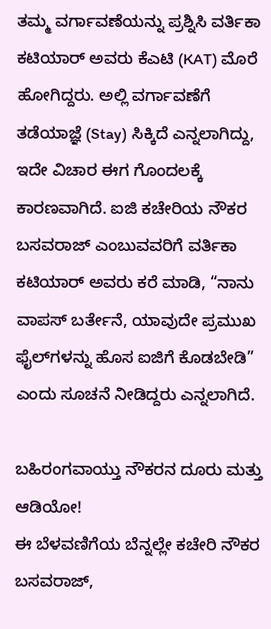ತಮ್ಮ ವರ್ಗಾವಣೆಯನ್ನು ಪ್ರಶ್ನಿಸಿ ವರ್ತಿಕಾ ಕಟಿಯಾರ್ ಅವರು ಕೆಎಟಿ (KAT) ಮೊರೆ ಹೋಗಿದ್ದರು. ಅಲ್ಲಿ ವರ್ಗಾವಣೆಗೆ ತಡೆಯಾಜ್ಞೆ (Stay) ಸಿಕ್ಕಿದೆ ಎನ್ನಲಾಗಿದ್ದು, ಇದೇ ವಿಚಾರ ಈಗ ಗೊಂದಲಕ್ಕೆ ಕಾರಣವಾಗಿದೆ. ಐಜಿ ಕಚೇರಿಯ ನೌಕರ ಬಸವರಾಜ್ ಎಂಬುವವರಿಗೆ ವರ್ತಿಕಾ ಕಟಿಯಾರ್ ಅವರು ಕರೆ ಮಾಡಿ, “ನಾನು ವಾಪಸ್ ಬರ್ತೇನೆ, ಯಾವುದೇ ಪ್ರಮುಖ ಫೈಲ್‌ಗಳನ್ನು ಹೊಸ ಐಜಿಗೆ ಕೊಡಬೇಡಿ” ಎಂದು ಸೂಚನೆ ನೀಡಿದ್ದರು ಎನ್ನಲಾಗಿದೆ.

ಬಹಿರಂಗವಾಯ್ತು ನೌಕರನ ದೂರು ಮತ್ತು ಆಡಿಯೋ!
ಈ ಬೆಳವಣಿಗೆಯ ಬೆನ್ನಲ್ಲೇ ಕಚೇರಿ ನೌಕರ ಬಸವರಾಜ್,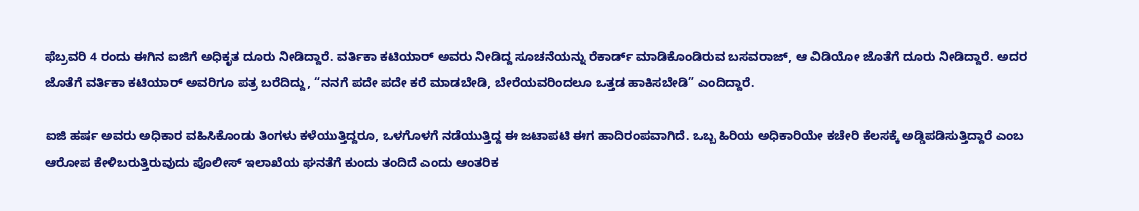ಫೆಬ್ರವರಿ 4 ರಂದು ಈಗಿನ ಐಜಿಗೆ ಅಧಿಕೃತ ದೂರು ನೀಡಿದ್ದಾರೆ. ವರ್ತಿಕಾ ಕಟಿಯಾರ್ ಅವರು ನೀಡಿದ್ದ ಸೂಚನೆಯನ್ನು ರೆಕಾರ್ಡ್ ಮಾಡಿಕೊಂಡಿರುವ ಬಸವರಾಜ್, ಆ ವಿಡಿಯೋ ಜೊತೆಗೆ ದೂರು ನೀಡಿದ್ದಾರೆ. ಅದರ ಜೊತೆಗೆ ವರ್ತಿಕಾ ಕಟಿಯಾರ್‌ ಅವರಿಗೂ ಪತ್ರ ಬರೆದಿದ್ದು, “ನನಗೆ ಪದೇ ಪದೇ ಕರೆ ಮಾಡಬೇಡಿ, ಬೇರೆಯವರಿಂದಲೂ ಒತ್ತಡ ಹಾಕಿಸಬೇಡಿ” ಎಂದಿದ್ದಾರೆ.

ಐಜಿ ಹರ್ಷ ಅವರು ಅಧಿಕಾರ ವಹಿಸಿಕೊಂಡು ತಿಂಗಳು ಕಳೆಯುತ್ತಿದ್ದರೂ, ಒಳಗೊಳಗೆ ನಡೆಯುತ್ತಿದ್ದ ಈ ಜಟಾಪಟಿ ಈಗ ಹಾದಿರಂಪವಾಗಿದೆ. ಒಬ್ಬ ಹಿರಿಯ ಅಧಿಕಾರಿಯೇ ಕಚೇರಿ ಕೆಲಸಕ್ಕೆ ಅಡ್ಡಿಪಡಿಸುತ್ತಿದ್ದಾರೆ ಎಂಬ ಆರೋಪ ಕೇಳಿಬರುತ್ತಿರುವುದು ಪೊಲೀಸ್ ಇಲಾಖೆಯ ಘನತೆಗೆ ಕುಂದು ತಂದಿದೆ ಎಂದು ಆಂತರಿಕ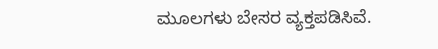ಮೂಲಗಳು ಬೇಸರ ವ್ಯಕ್ತಪಡಿಸಿವೆ.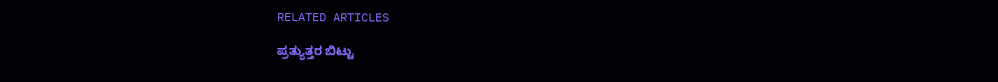RELATED ARTICLES

ಪ್ರತ್ಯುತ್ತರ ಬಿಟ್ಟು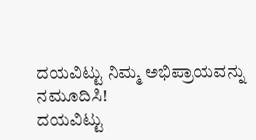ದಯವಿಟ್ಟು ನಿಮ್ಮ ಅಭಿಪ್ರಾಯವನ್ನು ನಮೂದಿಸಿ!
ದಯವಿಟ್ಟು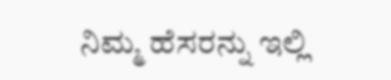ನಿಮ್ಮ ಹೆಸರನ್ನು ಇಲ್ಲಿ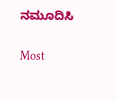ನಮೂದಿಸಿ

Most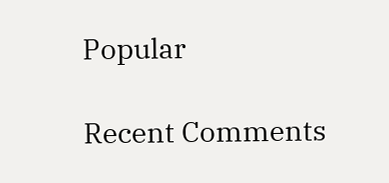Popular

Recent Comments